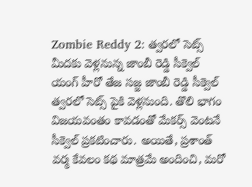Zombie Reddy 2: త్వరలో సెట్స్ మీదకు వెళ్లనున్న జాంబీ రెడ్డి సీక్వెల్
యంగ్ హీరో తేజ సజ్జ జాంబీ రెడ్డి సీక్వెల్ త్వరలో సెట్స్ పైకి వెళ్లనుంది. తొలి భాగం విజయవంతం కావడంతో మేకర్స్ వెంటనే సీక్వెల్ ప్రకటించారు. అయితే, ప్రశాంత్ వర్మ కేవలం కథ మాత్రమే అందించి, మరో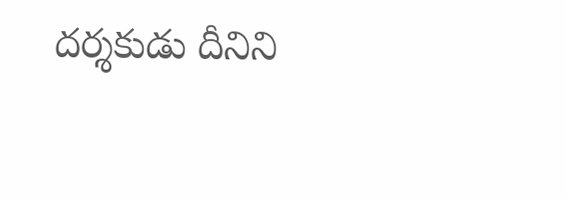దర్శకుడు దీనిని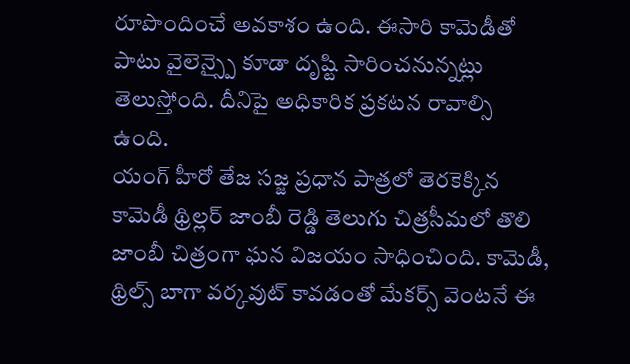రూపొందించే అవకాశం ఉంది. ఈసారి కామెడీతో పాటు వైలెన్స్పై కూడా దృష్టి సారించనున్నట్లు తెలుస్తోంది. దీనిపై అధికారిక ప్రకటన రావాల్సి ఉంది.
యంగ్ హీరో తేజ సజ్జ ప్రధాన పాత్రలో తెరకెక్కిన కామెడీ థ్రిల్లర్ జాంబీ రెడ్డి తెలుగు చిత్రసీమలో తొలి జాంబీ చిత్రంగా ఘన విజయం సాధించింది. కామెడీ, థ్రిల్స్ బాగా వర్కవుట్ కావడంతో మేకర్స్ వెంటనే ఈ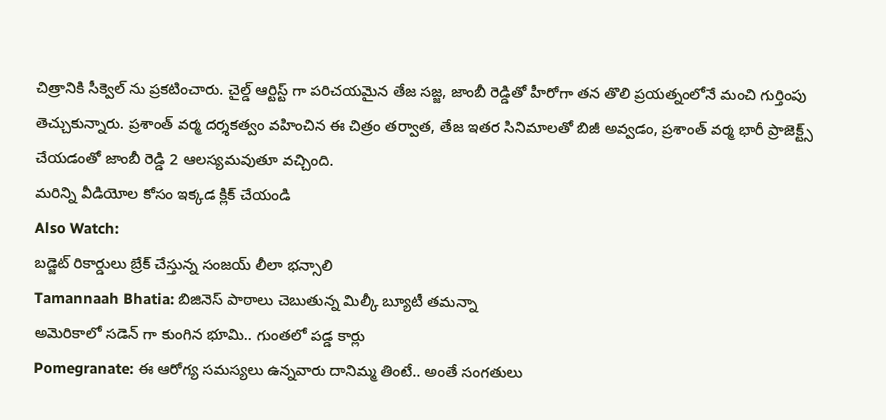చిత్రానికి సీక్వెల్ ను ప్రకటించారు. చైల్డ్ ఆర్టిస్ట్ గా పరిచయమైన తేజ సజ్జ, జాంబీ రెడ్డితో హీరోగా తన తొలి ప్రయత్నంలోనే మంచి గుర్తింపు తెచ్చుకున్నారు. ప్రశాంత్ వర్మ దర్శకత్వం వహించిన ఈ చిత్రం తర్వాత, తేజ ఇతర సినిమాలతో బిజీ అవ్వడం, ప్రశాంత్ వర్మ భారీ ప్రాజెక్ట్స్ చేయడంతో జాంబీ రెడ్డి 2 ఆలస్యమవుతూ వచ్చింది.
మరిన్ని వీడియోల కోసం ఇక్కడ క్లిక్ చేయండి
Also Watch:
బడ్జెట్ రికార్డులు బ్రేక్ చేస్తున్న సంజయ్ లీలా భన్సాలి
Tamannaah Bhatia: బిజినెస్ పాఠాలు చెబుతున్న మిల్కీ బ్యూటీ తమన్నా
అమెరికాలో సడెన్ గా కుంగిన భూమి.. గుంతలో పడ్డ కార్లు
Pomegranate: ఈ ఆరోగ్య సమస్యలు ఉన్నవారు దానిమ్మ తింటే.. అంతే సంగతులు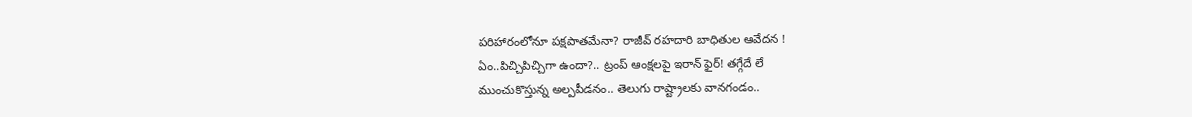పరిహారంలోనూ పక్షపాతమేనా? రాజీవ్ రహదారి బాధితుల ఆవేదన !
ఏం..పిచ్చిపిచ్చిగా ఉందా?.. ట్రంప్ ఆంక్షలపై ఇరాన్ ఫైర్! తగ్గేదే లే
ముంచుకొస్తున్న అల్పపీడనం.. తెలుగు రాష్ట్రాలకు వానగండం..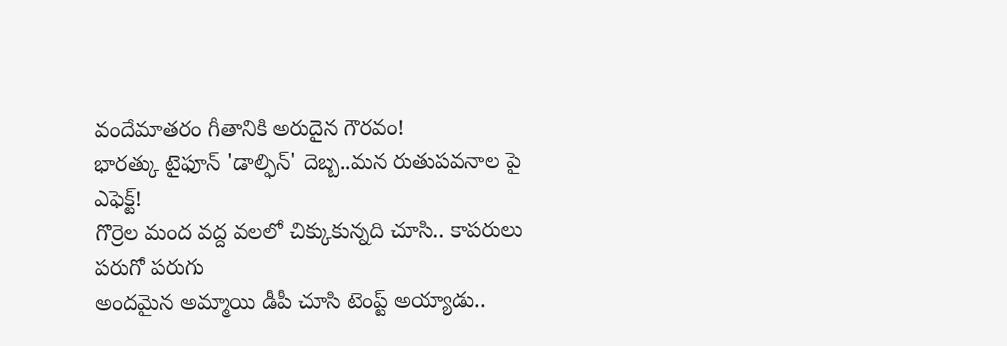వందేమాతరం గీతానికి అరుదైన గౌరవం!
భారత్కు టైఫూన్ 'డాల్ఫిన్' దెబ్బ..మన రుతుపవనాల పై ఎఫెక్ట్!
గొర్రెల మంద వద్ద వలలో చిక్కుకున్నది చూసి.. కాపరులు పరుగో పరుగు
అందమైన అమ్మాయి డీపీ చూసి టెంప్ట్ అయ్యాడు..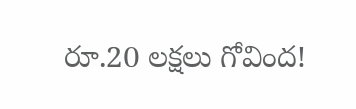రూ.20 లక్షలు గోవింద!